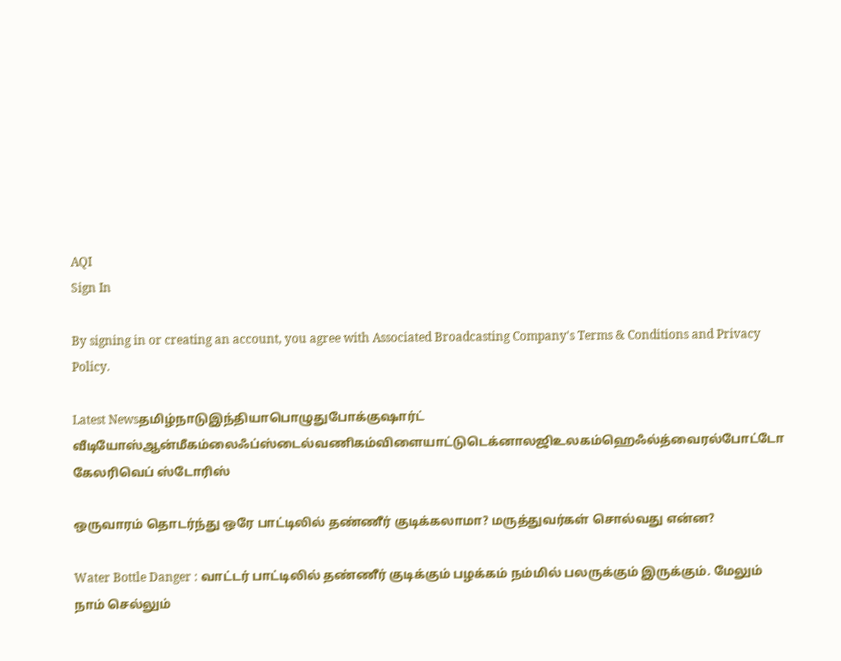AQI
Sign In

By signing in or creating an account, you agree with Associated Broadcasting Company's Terms & Conditions and Privacy Policy.

Latest Newsதமிழ்நாடுஇந்தியாபொழுதுபோக்குஷார்ட் வீடியோஸ்ஆன்மீகம்லைஃப்ஸ்டைல்வணிகம்விளையாட்டுடெக்னாலஜிஉலகம்ஹெஃல்த்வைரல்போட்டோ கேலரிவெப் ஸ்டோரிஸ்

ஒருவாரம் தொடர்ந்து ஒரே பாட்டிலில் தண்ணீர் குடிக்கலாமா? மருத்துவர்கள் சொல்வது என்ன?

Water Bottle Danger : வாட்டர் பாட்டிலில் தண்ணீர் குடிக்கும் பழக்கம் நம்மில் பலருக்கும் இருக்கும். மேலும் நாம் செல்லும்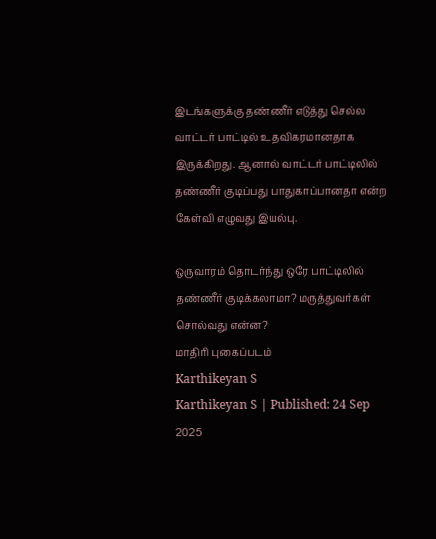இடங்களுக்கு தண்ணீர் எடுத்து செல்ல வாட்டர் பாட்டில் உதவிகரமானதாக இருக்கிறது. ஆனால் வாட்டர் பாட்டிலில் தண்ணீர் குடிப்பது பாதுகாப்பானதா என்ற கேள்வி எழுவது இயல்பு.

ஒருவாரம் தொடர்ந்து ஒரே பாட்டிலில் தண்ணீர் குடிக்கலாமா? மருத்துவர்கள் சொல்வது என்ன?
மாதிரி புகைப்படம்
Karthikeyan S
Karthikeyan S | Published: 24 Sep 2025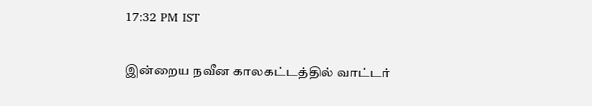17:32 PM IST

இன்றைய நவீன காலகட்டத்தில் வாட்டர்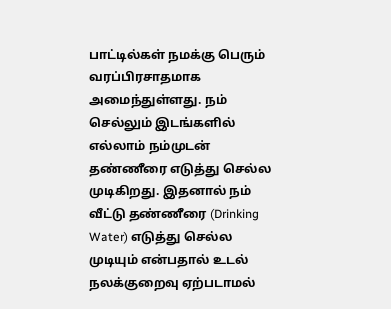பாட்டில்கள் நமக்கு பெரும் வரப்பிரசாதமாக அமைந்துள்ளது. நம் செல்லும் இடங்களில் எல்லாம் நம்முடன் தண்ணீரை எடுத்து செல்ல முடிகிறது. இதனால் நம் வீட்டு தண்ணீரை (Drinking Water) எடுத்து செல்ல முடியும் என்பதால் உடல் நலக்குறைவு ஏற்படாமல்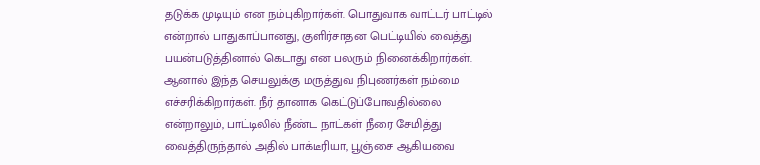தடுக்க முடியும் என நம்புகிறார்கள். பொதுவாக வாட்டர் பாட்டில் என்றால் பாதுகாப்பானது, குளிர்சாதன பெட்டியில் வைத்து பயன்படுத்தினால் கெடாது என பலரும் நினைக்கிறார்கள். ஆனால் இந்த செயலுக்கு மருத்துவ நிபுணர்கள் நம்மை  எச்சரிக்கிறார்கள். நீர் தானாக கெட்டுப்போவதில்லை என்றாலும், பாட்டிலில் நீண்ட நாட்கள் நீரை சேமித்து வைத்திருந்தால் அதில் பாக்டீரியா, பூஞ்சை ஆகியவை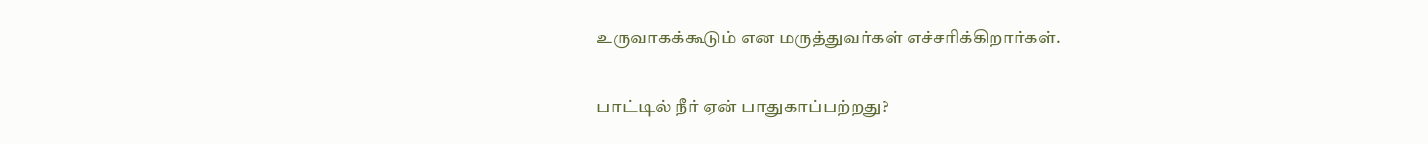உருவாகக்கூடும் என மருத்துவர்கள் எச்சரிக்கிறார்கள்.

பாட்டில் நீர் ஏன் பாதுகாப்பற்றது?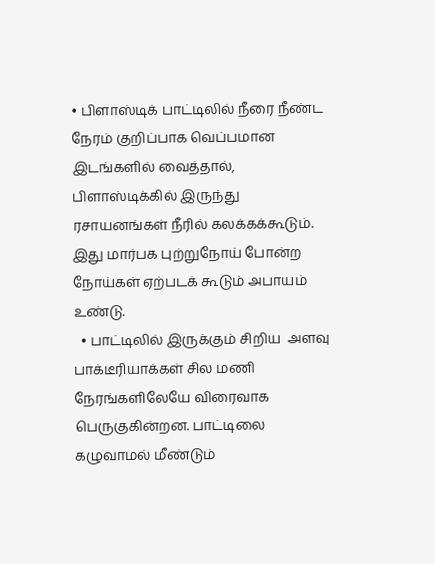• பிளாஸ்டிக் பாட்டிலில் நீரை நீண்ட நேரம் குறிப்பாக வெப்பமான இடங்களில் வைத்தால், பிளாஸ்டிக்கில் இருந்து ரசாயனங்கள் நீரில் கலக்கக்கூடும். இது மார்பக புற்றுநோய் போன்ற நோய்கள் ஏற்படக் கூடும் அபாயம் உண்டு.
  • பாட்டிலில் இருக்கும் சிறிய  அளவு பாக்டீரியாக்கள் சில மணி நேரங்களிலேயே விரைவாக பெருகுகின்றன. பாட்டிலை கழுவாமல் மீண்டும்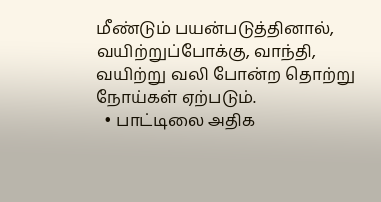மீண்டும் பயன்படுத்தினால், வயிற்றுப்போக்கு, வாந்தி, வயிற்று வலி போன்ற தொற்று நோய்கள் ஏற்படும்.
  • பாட்டிலை அதிக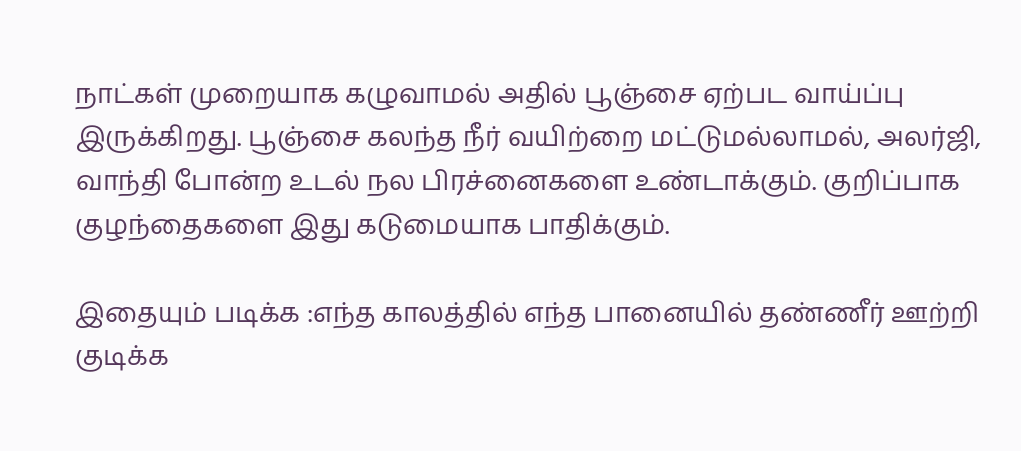நாட்கள் முறையாக கழுவாமல் அதில் பூஞ்சை ஏற்பட வாய்ப்பு இருக்கிறது. பூஞ்சை கலந்த நீர் வயிற்றை மட்டுமல்லாமல், அலர்ஜி, வாந்தி போன்ற உடல் நல பிரச்னைகளை உண்டாக்கும். குறிப்பாக குழந்தைகளை இது கடுமையாக பாதிக்கும்.

இதையும் படிக்க :எந்த காலத்தில் எந்த பானையில் தண்ணீர் ஊற்றி குடிக்க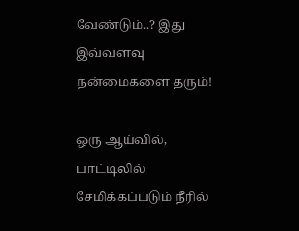வேண்டும்..? இது இவ்வளவு நன்மைகளை தரும்!

ஒரு ஆய்வில், பாட்டிலில் சேமிக்கப்படும் நீரில்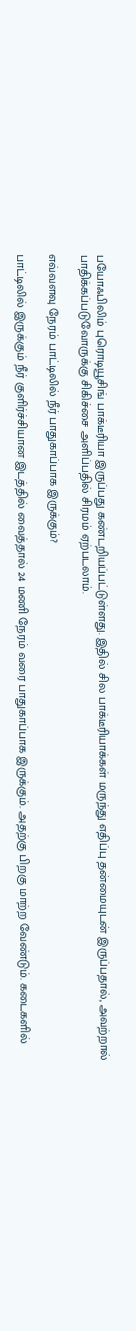பயோஃபிலிம் புரொடியூசிங் பாக்டீரியா இருப்பது கண்டறியப்பட்டுள்ளது. இதில் சில பாக்டீரியாக்கள் மருந்து எதிப்பு தன்மையுடன் இருப்பதால், அவற்றால் பாதிக்கப்படுவோருக்கு சிகிச்சை அளிப்பதில் சிரமம் ஏற்படலாம்.

எவ்வளவு நேரம் பாட்டிலில் நீர் பாதுகாப்பாக இருக்கும்?

பாட்டிலில் இருக்கும் நீர் குளிர்ச்சியான இடத்தில் வைத்தால் 24 மணி நேரம் வரை பாதுகாப்பாக இருக்கும். அதற்கு பிறகு மாற்ற வேண்டும். கடைகளில்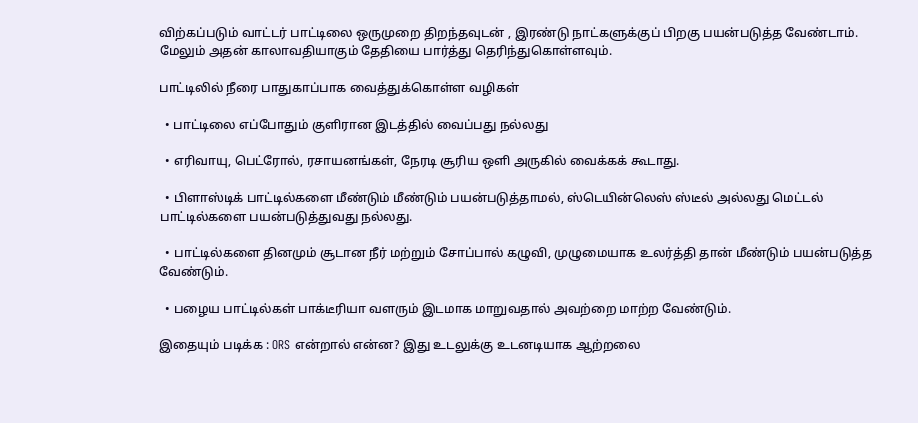விற்கப்படும் வாட்டர் பாட்டிலை ஒருமுறை திறந்தவுடன் , இரண்டு நாட்களுக்குப் பிறகு பயன்படுத்த வேண்டாம். மேலும் அதன் காலாவதியாகும் தேதியை பார்த்து தெரிந்துகொள்ளவும்.

பாட்டிலில் நீரை பாதுகாப்பாக வைத்துக்கொள்ள வழிகள்

  • பாட்டிலை எப்போதும் குளிரான இடத்தில் வைப்பது நல்லது

  • எரிவாயு, பெட்ரோல், ரசாயனங்கள், நேரடி சூரிய ஒளி அருகில் வைக்கக் கூடாது.

  • பிளாஸ்டிக் பாட்டில்களை மீண்டும் மீண்டும் பயன்படுத்தாமல், ஸ்டெயின்லெஸ் ஸ்டீல் அல்லது மெட்டல் பாட்டில்களை பயன்படுத்துவது நல்லது.

  • பாட்டில்களை தினமும் சூடான நீர் மற்றும் சோப்பால் கழுவி, முழுமையாக உலர்த்தி தான் மீண்டும் பயன்படுத்த வேண்டும்.

  • பழைய பாட்டில்கள் பாக்டீரியா வளரும் இடமாக மாறுவதால் அவற்றை மாற்ற வேண்டும்.

இதையும் படிக்க : ORS என்றால் என்ன? இது உடலுக்கு உடனடியாக ஆற்றலை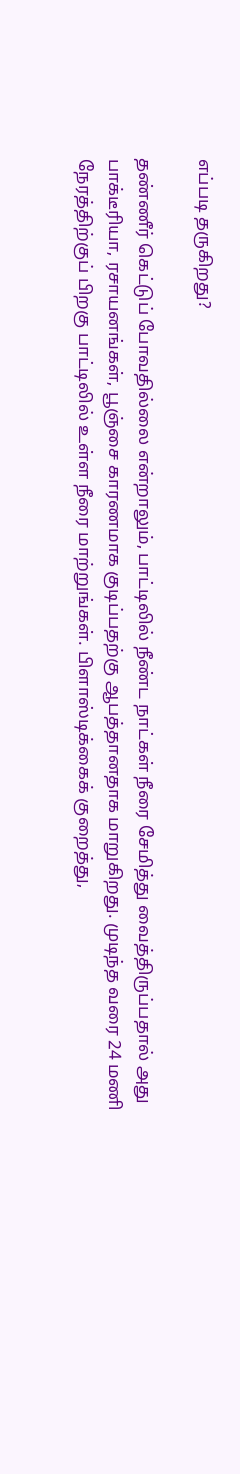எப்படி தருகிறது?

தண்ணீர் கெட்டுப் போவதில்லை என்றாலும், பாட்டிலில் நீண்ட நாட்கள் நீரை சேமித்து வைத்திருப்பதால் அது பாக்டீரியா, ரசாயனங்கள், பூஞ்சை காரணமாக குடிப்பதற்கு ஆபத்தானதாக மாறுகிறது. முடிந்த வரை 24 மணி நேரத்திற்குப் பிறகு பாட்டிலில் உள்ள நீரை மாற்றுங்கள். பிளாஸ்டிக்கைக் குறைத்து,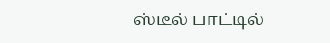ஸ்டீல் பாட்டில்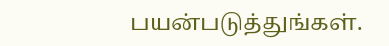பயன்படுத்துங்கள்.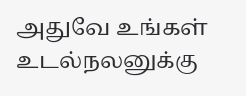அதுவே உங்கள் உடல்நலனுக்கு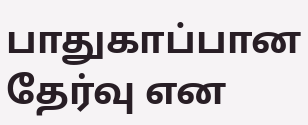பாதுகாப்பான தேர்வு என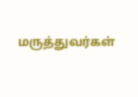மருத்துவர்கள்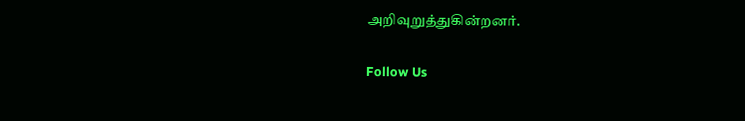அறிவுறுத்துகின்றனர்.

Follow Us